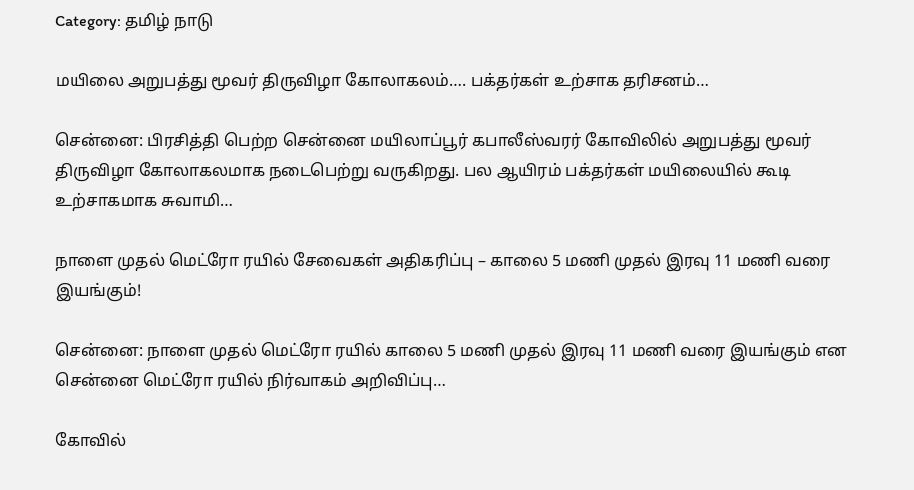Category: தமிழ் நாடு

மயிலை அறுபத்து மூவர் திருவிழா கோலாகலம்…. பக்தர்கள் உற்சாக தரிசனம்…

சென்னை: பிரசித்தி பெற்ற சென்னை மயிலாப்பூர் கபாலீஸ்வரர் கோவிலில் அறுபத்து மூவர் திருவிழா கோலாகலமாக நடைபெற்று வருகிறது. பல ஆயிரம் பக்தர்கள் மயிலையில் கூடி உற்சாகமாக சுவாமி…

நாளை முதல் மெட்ரோ ரயில் சேவைகள் அதிகரிப்பு – காலை 5 மணி முதல் இரவு 11 மணி வரை இயங்கும்!

சென்னை: நாளை முதல் மெட்ரோ ரயில் காலை 5 மணி முதல் இரவு 11 மணி வரை இயங்கும் என சென்னை மெட்ரோ ரயில் நிர்வாகம் அறிவிப்பு…

கோவில்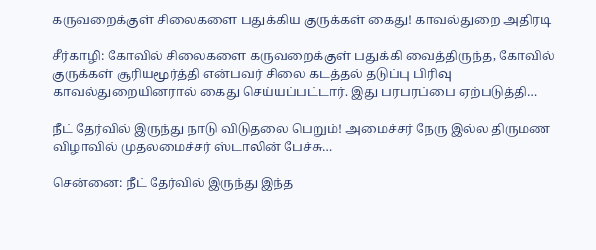கருவறைக்குள் சிலைகளை பதுக்கிய குருக்கள் கைது! காவல்துறை அதிரடி

சீர்காழி: கோவில் சிலைகளை கருவறைக்குள் பதுக்கி வைத்திருந்த, கோவில் குருக்கள் சூரியமூர்த்தி என்பவர் சிலை கடத்தல் தடுப்பு பிரிவு காவல்துறையினரால் கைது செய்யப்பட்டார். இது பரபரப்பை ஏற்படுத்தி…

நீட் தேர்வில் இருந்து நாடு விடுதலை பெறும்! அமைச்சர் நேரு இல்ல திருமண விழாவில் முதலமைச்சர் ஸ்டாலின் பேச்சு…

சென்னை: நீட் தேர்வில் இருந்து இந்த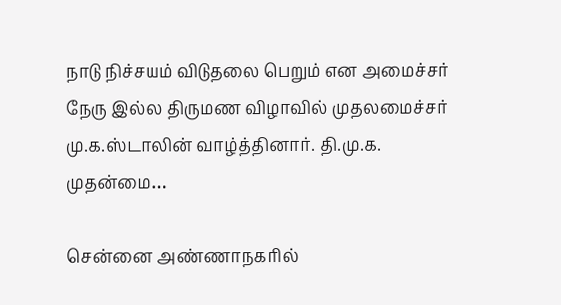நாடு நிச்சயம் விடுதலை பெறும் என அமைச்சர் நேரு இல்ல திருமண விழாவில் முதலமைச்சர் மு.க.ஸ்டாலின் வாழ்த்தினார். தி.மு.க. முதன்மை…

சென்னை அண்ணாநகரில்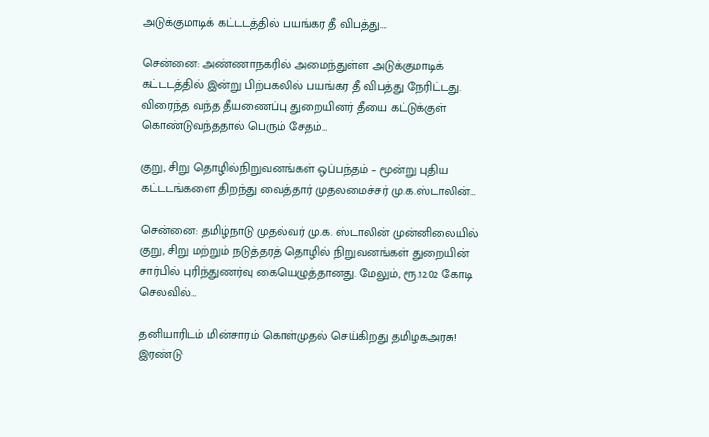அடுக்குமாடிக் கட்டடத்தில் பயங்கர தீ விபத்து….

சென்னை: அண்ணாநகரில் அமைந்துள்ள அடுக்குமாடிக் கட்டடத்தில் இன்று பிற்பகலில் பயங்கர தீ விபத்து நேரிட்டது. விரைந்த வந்த தீயணைப்பு துறையினர் தீயை கட்டுக்குள் கொண்டுவந்ததால் பெரும் சேதம்…

குறு, சிறு தொழில்நிறுவனங்கள் ஒப்பந்தம் – மூன்று புதிய கட்டடங்களை திறந்து வைத்தார் முதலமைச்சர் மு.க.ஸ்டாலின்…

சென்னை: தமிழ்நாடு முதல்வர் மு.க. ஸ்டாலின் முன்னிலையில் குறு, சிறு மற்றும் நடுத்தரத் தொழில் நிறுவனங்கள் துறையின் சார்பில் புரிந்துணர்வு கையெழுத்தானது. மேலும், ரூ.12.02 கோடி செலவில்…

தனியாரிடம் மின்சாரம் கொள்முதல் செய்கிறது தமிழகஅரசு! இரண்டு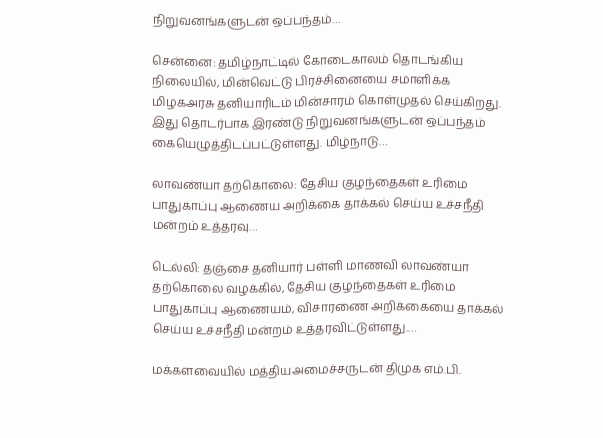நிறுவனங்களுடன் ஒப்பந்தம்…

சென்னை: தமிழ்நாட்டில் கோடைகாலம் தொடங்கிய நிலையில், மின்வெட்டு பிரச்சினையை சமாளிக்க மிழகஅரசு தனியாரிடம் மின்சாரம் கொள்முதல் செய்கிறது. இது தொடர்பாக இரண்டு நிறுவனங்களுடன் ஒப்பந்தம் கையெழுத்திடப்பட்டுள்ளது. மிழ்நாடு…

லாவண்யா தற்கொலை: தேசிய குழந்தைகள் உரிமை பாதுகாப்பு ஆணைய அறிக்கை தாக்கல் செய்ய உச்சநீதி மன்றம் உத்தரவு…

டெல்லி: தஞ்சை தனியார் பள்ளி மாணவி லாவண்யா தற்கொலை வழக்கில், தேசிய குழந்தைகள் உரிமை பாதுகாப்பு ஆணையம், விசாரணை அறிக்கையை தாக்கல் செய்ய உச்சநீதி மன்றம் உத்தரவிட்டுள்ளது.…

மக்களவையில் மத்தியஅமைச்சருடன் திமுக எம்.பி.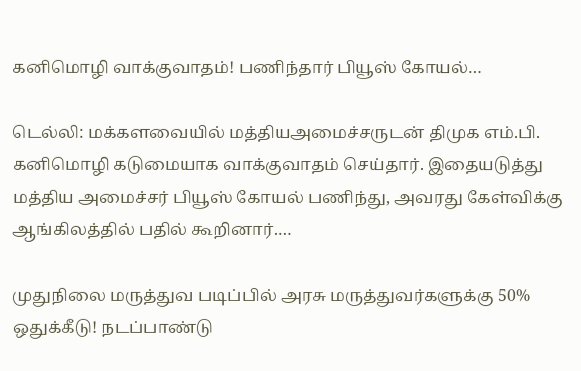கனிமொழி வாக்குவாதம்! பணிந்தார் பியூஸ் கோயல்…

டெல்லி: மக்களவையில் மத்தியஅமைச்சருடன் திமுக எம்.பி. கனிமொழி கடுமையாக வாக்குவாதம் செய்தார். இதையடுத்து மத்திய அமைச்சர் பியூஸ் கோயல் பணிந்து, அவரது கேள்விக்கு ஆங்கிலத்தில் பதில் கூறினார்.…

முதுநிலை மருத்துவ படிப்பில் அரசு மருத்துவர்களுக்கு 50% ஒதுக்கீடு! நடப்பாண்டு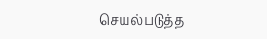செயல்படுத்த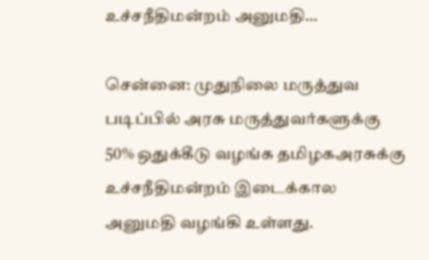உச்சநீதிமன்றம் அனுமதி…

சென்னை: முதுநிலை மருத்துவ படிப்பில் அரசு மருத்துவர்களுக்கு 50% ஒதுக்கீடு வழங்க தமிழகஅரசுக்கு உச்சநீதிமன்றம் இடைக்கால அனுமதி வழங்கி உள்ளது.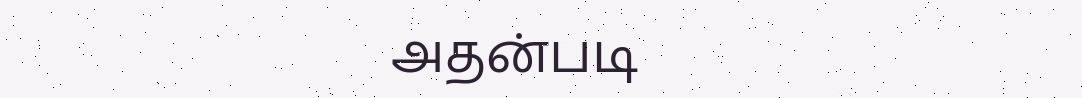அதன்படி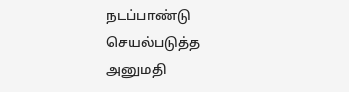நடப்பாண்டு செயல்படுத்த அனுமதி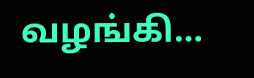வழங்கி…